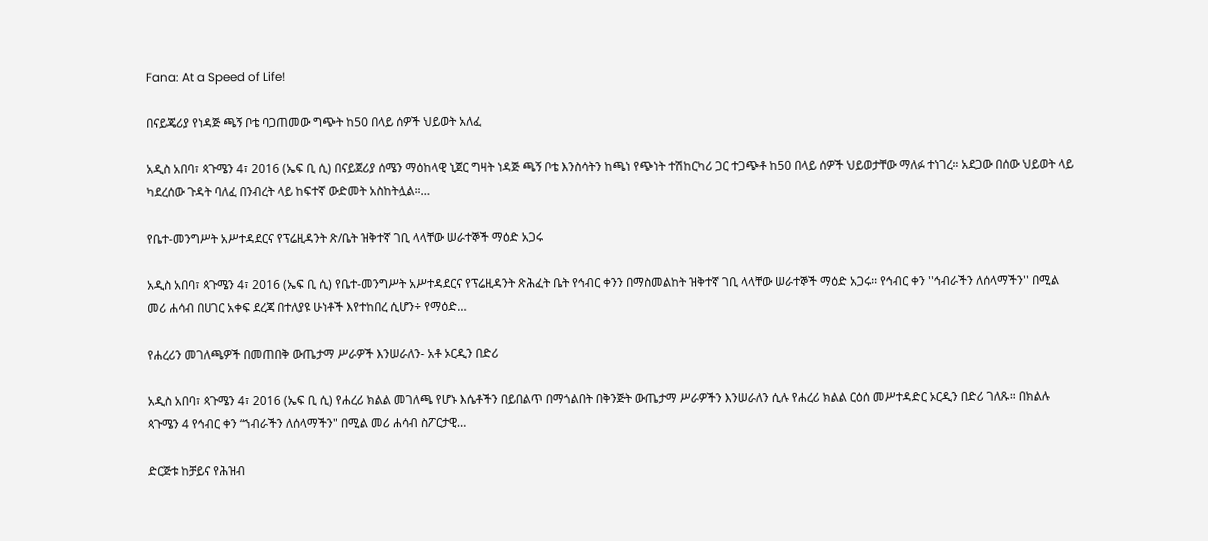Fana: At a Speed of Life!

በናይጄሪያ የነዳጅ ጫኝ ቦቴ ባጋጠመው ግጭት ከ50 በላይ ሰዎች ህይወት አለፈ

አዲስ አበባ፣ ጳጉሜን 4፣ 2016 (ኤፍ ቢ ሲ) በናይጀሪያ ሰሜን ማዕከላዊ ኒጀር ግዛት ነዳጅ ጫኝ ቦቴ እንስሳትን ከጫነ የጭነት ተሽከርካሪ ጋር ተጋጭቶ ከ50 በላይ ሰዎች ህይወታቸው ማለፉ ተነገረ። አደጋው በሰው ህይወት ላይ ካደረሰው ጉዳት ባለፈ በንብረት ላይ ከፍተኛ ውድመት አስከትሏል።…

የቤተ-መንግሥት አሥተዳደርና የፕሬዚዳንት ጽ/ቤት ዝቅተኛ ገቢ ላላቸው ሠራተኞች ማዕድ አጋሩ

አዲስ አበባ፣ ጳጉሜን 4፣ 2016 (ኤፍ ቢ ሲ) የቤተ-መንግሥት አሥተዳደርና የፕሬዚዳንት ጽሕፈት ቤት የኅብር ቀንን በማስመልከት ዝቅተኛ ገቢ ላላቸው ሠራተኞች ማዕድ አጋሩ፡፡ የኅብር ቀን ''ኅብራችን ለሰላማችን'' በሚል መሪ ሐሳብ በሀገር አቀፍ ደረጃ በተለያዩ ሁነቶች እየተከበረ ሲሆን÷ የማዕድ…

የሐረሪን መገለጫዎች በመጠበቅ ውጤታማ ሥራዎች እንሠራለን- አቶ ኦርዲን በድሪ

አዲስ አበባ፣ ጳጉሜን 4፣ 2016 (ኤፍ ቢ ሲ) የሐረሪ ክልል መገለጫ የሆኑ እሴቶችን በይበልጥ በማጎልበት በቅንጅት ውጤታማ ሥራዎችን እንሠራለን ሲሉ የሐረሪ ክልል ርዕሰ መሥተዳድር ኦርዲን በድሪ ገለጹ። በክልሉ ጳጉሜን 4 የኅብር ቀን “ኀብራችን ለሰላማችን" በሚል መሪ ሐሳብ ስፖርታዊ…

ድርጅቱ ከቻይና የሕዝብ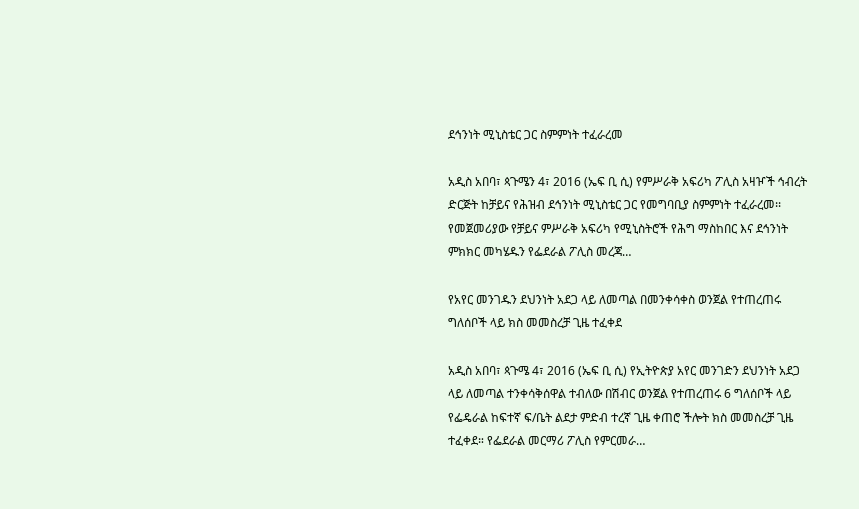ደኅንነት ሚኒስቴር ጋር ስምምነት ተፈራረመ

አዲስ አበባ፣ ጳጉሜን 4፣ 2016 (ኤፍ ቢ ሲ) የምሥራቅ አፍሪካ ፖሊስ አዛዦች ኅብረት ድርጅት ከቻይና የሕዝብ ደኅንነት ሚኒስቴር ጋር የመግባቢያ ስምምነት ተፈራረመ፡፡ የመጀመሪያው የቻይና ምሥራቅ አፍሪካ የሚኒስትሮች የሕግ ማስከበር እና ደኅንነት ምክክር መካሄዱን የፌደራል ፖሊስ መረጃ…

የአየር መንገዱን ደህንነት አደጋ ላይ ለመጣል በመንቀሳቀስ ወንጀል የተጠረጠሩ ግለሰቦች ላይ ክስ መመስረቻ ጊዜ ተፈቀደ

አዲስ አበባ፣ ጳጉሜ 4፣ 2016 (ኤፍ ቢ ሲ) የኢትዮጵያ አየር መንገድን ደህንነት አደጋ ላይ ለመጣል ተንቀሳቅሰዋል ተብለው በሽብር ወንጀል የተጠረጠሩ 6 ግለሰቦች ላይ የፌዴራል ከፍተኛ ፍ/ቤት ልደታ ምድብ ተረኛ ጊዜ ቀጠሮ ችሎት ክስ መመስረቻ ጊዜ ተፈቀደ። የፌደራል መርማሪ ፖሊስ የምርመራ…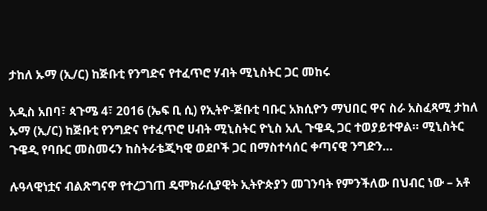ታከለ ኡማ (ኢ/ር) ከጅቡቲ የንግድና የተፈጥሮ ሃብት ሚኒስትር ጋር መከሩ

አዲስ አበባ፣ ጳጉሜ 4፣ 2016 (ኤፍ ቢ ሲ) የኢትዮ-ጅቡቲ ባቡር አክሲዮን ማህበር ዋና ስራ አስፈጻሚ ታከለ ኡማ (ኢ/ር) ከጅቡቲ የንግድና የተፈጥሮ ሀብት ሚኒስትር ዮኒስ አሊ ጉዌዲ ጋር ተወያይተዋል። ሚኒስትር ጉዌዲ የባቡር መስመሩን ከስትራቴጂካዊ ወደቦች ጋር በማስተሳሰር ቀጣናዊ ንግድን…

ሉዓላዊነቷና ብልጽግናዋ የተረጋገጠ ዴሞክራሲያዊት ኢትዮጵያን መገንባት የምንችለው በህብር ነው – አቶ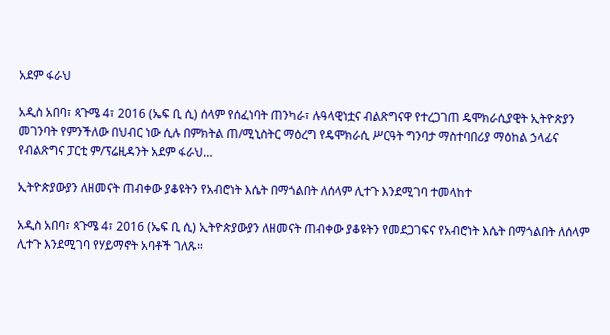አደም ፋራህ

አዲስ አበባ፣ ጳጉሜ 4፣ 2016 (ኤፍ ቢ ሲ) ሰላም የሰፈነባት ጠንካራ፣ ሉዓላዊነቷና ብልጽግናዋ የተረጋገጠ ዴሞክራሲያዊት ኢትዮጵያን መገንባት የምንችለው በህብር ነው ሲሉ በምክትል ጠ/ሚኒስትር ማዕረግ የዴሞክራሲ ሥርዓት ግንባታ ማስተባበሪያ ማዕከል ኃላፊና የብልጽግና ፓርቲ ም/ፕሬዚዳንት አደም ፋራህ…

ኢትዮጵያውያን ለዘመናት ጠብቀው ያቆዩትን የአብሮነት እሴት በማጎልበት ለሰላም ሊተጉ እንደሚገባ ተመላከተ

አዲስ አበባ፣ ጳጉሜ 4፣ 2016 (ኤፍ ቢ ሲ) ኢትዮጵያውያን ለዘመናት ጠብቀው ያቆዩትን የመደጋገፍና የአብሮነት እሴት በማጎልበት ለሰላም ሊተጉ እንደሚገባ የሃይማኖት አባቶች ገለጹ።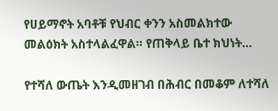የሀይማኖት አባቶቹ የህብር ቀንን አስመልክተው መልዕክት አስተላልፈዋል። የጠቅላይ ቤተ ክህነት…

የተሻለ ውጤት እንዲመዘገብ በሕብር በመቆም ለተሻለ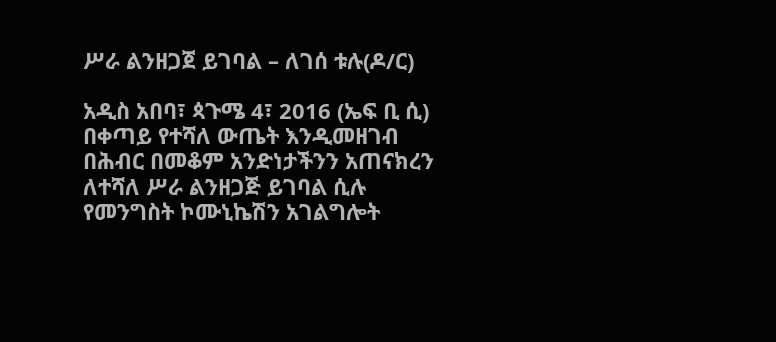ሥራ ልንዘጋጀ ይገባል – ለገሰ ቱሉ(ዶ/ር)

አዲስ አበባ፣ ጳጉሜ 4፣ 2016 (ኤፍ ቢ ሲ) በቀጣይ የተሻለ ውጤት እንዲመዘገብ በሕብር በመቆም አንድነታችንን አጠናክረን ለተሻለ ሥራ ልንዘጋጅ ይገባል ሲሉ የመንግስት ኮሙኒኬሽን አገልግሎት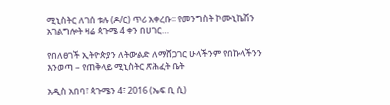ሚኒስትር ለገሰ ቱሉ (ዶ/ር) ጥሪ አቀረቡ፡፡ የመንግስት ኮሙኒኬሽን አገልግሎት ዛሬ ጳጉሜ 4 ቀን በሀገር…

የበለፀገች ኢትዮጵያን ለትውልድ ለማሸጋገር ሁላችንም የበኩላችንን እንወጣ – የጠቅላይ ሚኒስትር ጽሕፈት ቤት

አዲስ አበባ፣ ጳጉሜን 4፣ 2016 (ኤፍ ቢ ሲ)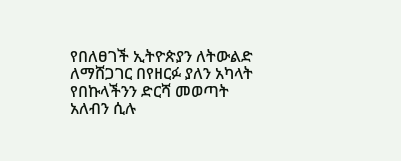የበለፀገች ኢትዮጵያን ለትውልድ ለማሸጋገር በየዘርፉ ያለን አካላት የበኩላችንን ድርሻ መወጣት አለብን ሲሉ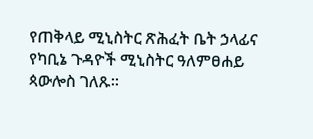የጠቅላይ ሚኒስትር ጽሕፈት ቤት ኃላፊና የካቢኔ ጉዳዮች ሚኒስትር ዓለምፀሐይ ጳውሎስ ገለጹ፡፡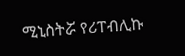ሚኒስትሯ የሪፐብሊኩ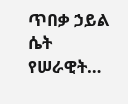ጥበቃ ኃይል ሴት የሠራዊት…